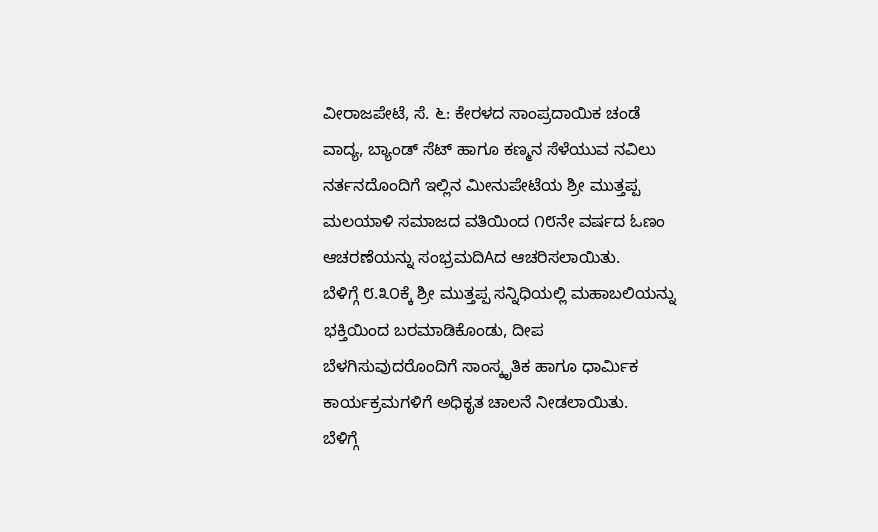ವೀರಾಜಪೇಟೆ, ಸೆ. ೬: ಕೇರಳದ ಸಾಂಪ್ರದಾಯಿಕ ಚಂಡೆ ವಾದ್ಯ, ಬ್ಯಾಂಡ್ ಸೆಟ್ ಹಾಗೂ ಕಣ್ಮನ ಸೆಳೆಯುವ ನವಿಲು ನರ್ತನದೊಂದಿಗೆ ಇಲ್ಲಿನ ಮೀನುಪೇಟೆಯ ಶ್ರೀ ಮುತ್ತಪ್ಪ ಮಲಯಾಳಿ ಸಮಾಜದ ವತಿಯಿಂದ ೧೮ನೇ ವರ್ಷದ ಓಣಂ ಆಚರಣೆಯನ್ನು ಸಂಭ್ರಮದಿAದ ಆಚರಿಸಲಾಯಿತು.
ಬೆಳಿಗ್ಗೆ ೮.೩೦ಕ್ಕೆ ಶ್ರೀ ಮುತ್ತಪ್ಪ ಸನ್ನಿಧಿಯಲ್ಲಿ ಮಹಾಬಲಿಯನ್ನು ಭಕ್ತಿಯಿಂದ ಬರಮಾಡಿಕೊಂಡು, ದೀಪ ಬೆಳಗಿಸುವುದರೊಂದಿಗೆ ಸಾಂಸ್ಕೃತಿಕ ಹಾಗೂ ಧಾರ್ಮಿಕ ಕಾರ್ಯಕ್ರಮಗಳಿಗೆ ಅಧಿಕೃತ ಚಾಲನೆ ನೀಡಲಾಯಿತು.
ಬೆಳಿಗ್ಗೆ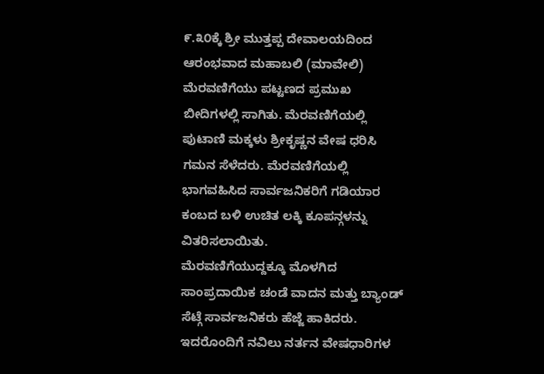೯.೩೦ಕ್ಕೆ ಶ್ರೀ ಮುತ್ತಪ್ಪ ದೇವಾಲಯದಿಂದ ಆರಂಭವಾದ ಮಹಾಬಲಿ (ಮಾವೇಲಿ) ಮೆರವಣಿಗೆಯು ಪಟ್ಟಣದ ಪ್ರಮುಖ ಬೀದಿಗಳಲ್ಲಿ ಸಾಗಿತು. ಮೆರವಣಿಗೆಯಲ್ಲಿ ಪುಟಾಣಿ ಮಕ್ಕಳು ಶ್ರೀಕೃಷ್ಣನ ವೇಷ ಧರಿಸಿ ಗಮನ ಸೆಳೆದರು. ಮೆರವಣಿಗೆಯಲ್ಲಿ ಭಾಗವಹಿಸಿದ ಸಾರ್ವಜನಿಕರಿಗೆ ಗಡಿಯಾರ ಕಂಬದ ಬಳಿ ಉಚಿತ ಲಕ್ಕಿ ಕೂಪನ್ಗಳನ್ನು ವಿತರಿಸಲಾಯಿತು.
ಮೆರವಣಿಗೆಯುದ್ದಕ್ಕೂ ಮೊಳಗಿದ ಸಾಂಪ್ರದಾಯಿಕ ಚಂಡೆ ವಾದನ ಮತ್ತು ಬ್ಯಾಂಡ್ ಸೆಟ್ಗೆ ಸಾರ್ವಜನಿಕರು ಹೆಜ್ಜೆ ಹಾಕಿದರು. ಇದರೊಂದಿಗೆ ನವಿಲು ನರ್ತನ ವೇಷಧಾರಿಗಳ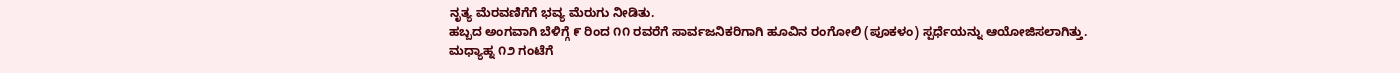ನೃತ್ಯ ಮೆರವಣಿಗೆಗೆ ಭವ್ಯ ಮೆರುಗು ನೀಡಿತು.
ಹಬ್ಬದ ಅಂಗವಾಗಿ ಬೆಳಿಗ್ಗೆ ೯ ರಿಂದ ೧೧ ರವರೆಗೆ ಸಾರ್ವಜನಿಕರಿಗಾಗಿ ಹೂವಿನ ರಂಗೋಲಿ (ಪೂಕಳಂ) ಸ್ಪರ್ಧೆಯನ್ನು ಆಯೋಜಿಸಲಾಗಿತ್ತು.
ಮಧ್ಯಾಹ್ನ ೧೨ ಗಂಟೆಗೆ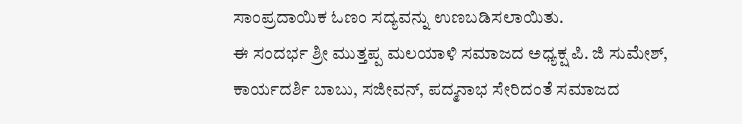ಸಾಂಪ್ರದಾಯಿಕ ಓಣಂ ಸದ್ಯವನ್ನು ಉಣಬಡಿಸಲಾಯಿತು.
ಈ ಸಂದರ್ಭ ಶ್ರೀ ಮುತ್ತಪ್ಪ ಮಲಯಾಳಿ ಸಮಾಜದ ಅಧ್ಯಕ್ಷ ಪಿ. ಜಿ ಸುಮೇಶ್, ಕಾರ್ಯದರ್ಶಿ ಬಾಬು, ಸಜೀವನ್, ಪದ್ಮನಾಭ ಸೇರಿದಂತೆ ಸಮಾಜದ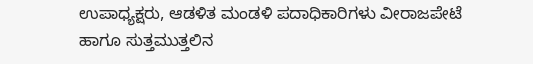ಉಪಾಧ್ಯಕ್ಷರು, ಆಡಳಿತ ಮಂಡಳಿ ಪದಾಧಿಕಾರಿಗಳು ವೀರಾಜಪೇಟೆ ಹಾಗೂ ಸುತ್ತಮುತ್ತಲಿನ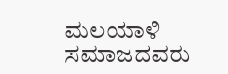ಮಲಯಾಳಿ ಸಮಾಜದವರು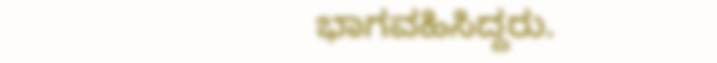ಭಾಗವಹಿಸಿದ್ದರು.